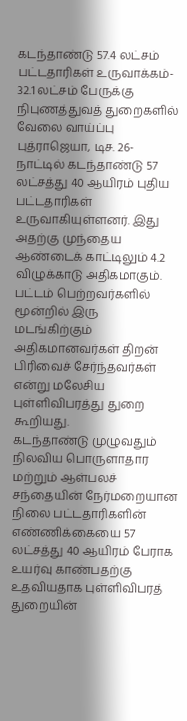கடந்தாண்டு 57.4 லட்சம் பட்டதாரிகள் உருவாக்கம்- 32.1 லட்சம் பேருக்கு நிபுணத்துவத் துறைகளில் வேலை வாய்ப்பு
புத்ராஜெயா, டிச. 26- நாட்டில் கடந்தாண்டு 57 லட்சத்து 40 ஆயிரம் புதிய பட்டதாரிகள் உருவாகியுள்ளனர். இது அதற்கு முந்தைய ஆண்டைக் காட்டிலும் 4.2 விழுக்காடு அதிகமாகும். பட்டம் பெற்றவர்களில் மூன்றில் இரு மடங்கிற்கும் அதிகமானவர்கள் திறன் பிரிவைச் சேர்ந்தவர்கள் என்று மலேசிய புள்ளிவிபரத்து துறை கூறியது.
கடந்தாண்டு முழுவதும் நிலவிய பொருளாதார மற்றும் ஆள்பலச் சந்தையின் நேர்மறையான நிலை பட்டதாரிகளின் எண்ணிக்கையை 57 லட்சத்து 40 ஆயிரம் பேராக உயர்வு காண்பதற்கு உதவியதாக புள்ளிவிபரத் துறையின்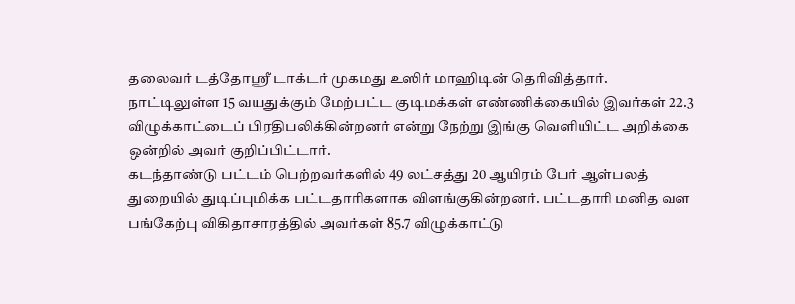தலைவர் டத்தோஸ்ரீ டாக்டர் முகமது உஸிர் மாஹிடின் தெரிவித்தார்.
நாட்டிலுள்ள 15 வயதுக்கும் மேற்பட்ட குடிமக்கள் எண்ணிக்கையில் இவர்கள் 22.3 விழுக்காட்டைப் பிரதிபலிக்கின்றனர் என்று நேற்று இங்கு வெளியிட்ட அறிக்கை ஒன்றில் அவர் குறிப்பிட்டார்.
கடந்தாண்டு பட்டம் பெற்றவர்களில் 49 லட்சத்து 20 ஆயிரம் பேர் ஆள்பலத் துறையில் துடிப்புமிக்க பட்டதாரிகளாக விளங்குகின்றனர். பட்டதாரி மனித வள பங்கேற்பு விகிதாசாரத்தில் அவர்கள் 85.7 விழுக்காட்டு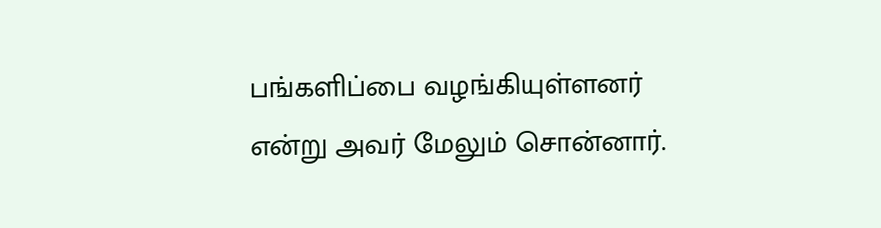பங்களிப்பை வழங்கியுள்ளனர் என்று அவர் மேலும் சொன்னார்.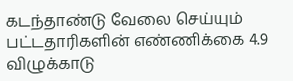கடந்தாண்டு வேலை செய்யும் பட்டதாரிகளின் எண்ணிக்கை 4.9 விழுக்காடு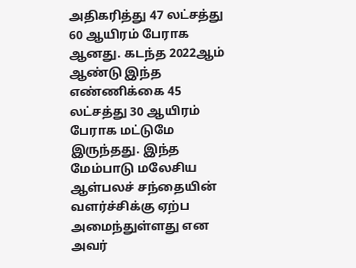அதிகரித்து 47 லட்சத்து 60 ஆயிரம் பேராக ஆனது. கடந்த 2022ஆம் ஆண்டு இந்த எண்ணிக்கை 45 லட்சத்து 30 ஆயிரம் பேராக மட்டுமே இருந்தது. இந்த மேம்பாடு மலேசிய ஆள்பலச் சந்தையின் வளர்ச்சிக்கு ஏற்ப அமைந்துள்ளது என அவர்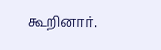கூறினார்.